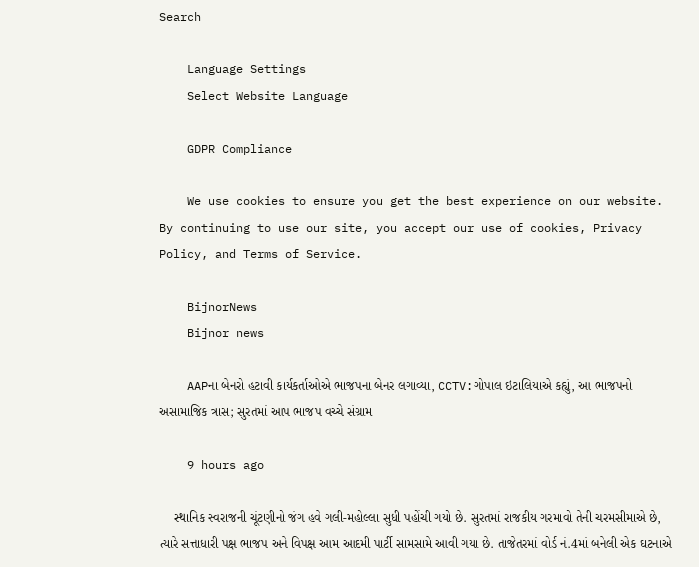Search

    Language Settings
    Select Website Language

    GDPR Compliance

    We use cookies to ensure you get the best experience on our website. By continuing to use our site, you accept our use of cookies, Privacy Policy, and Terms of Service.

    BijnorNews
    Bijnor news

    AAPના બેનરો હટાવી કાર્યકર્તાઓએ ભાજપના બેનર લગાવ્યા, CCTV:ગોપાલ ઇટાલિયાએ કહ્યું, આ ભાજપનો અસામાજિક ત્રાસ; સુરતમાં આપ ભાજપ વચ્ચે સંગ્રામ

    9 hours ago

    સ્થાનિક સ્વરાજની ચૂંટણીનો જંગ હવે ગલી-મહોલ્લા સુધી પહોંચી ગયો છે. સુરતમાં રાજકીય ગરમાવો તેની ચરમસીમાએ છે, ત્યારે સત્તાધારી પક્ષ ભાજપ અને વિપક્ષ આમ આદમી પાર્ટી સામસામે આવી ગયા છે. તાજેતરમાં વોર્ડ નં.4માં બનેલી એક ઘટનાએ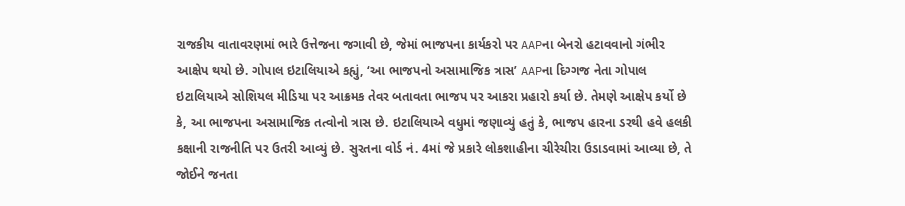રાજકીય વાતાવરણમાં ભારે ઉત્તેજના જગાવી છે, જેમાં ભાજપના કાર્યકરો પર AAPના બેનરો હટાવવાનો ગંભીર આક્ષેપ થયો છે. ગોપાલ ઇટાલિયાએ કહ્યું, ‘આ ભાજપનો અસામાજિક ત્રાસ’ AAPના દિગ્ગજ નેતા ગોપાલ ઇટાલિયાએ સોશિયલ મીડિયા પર આક્રમક તેવર બતાવતા ભાજપ પર આકરા પ્રહારો કર્યા છે. તેમણે આક્ષેપ કર્યો છે કે, આ ભાજપના અસામાજિક તત્વોનો ત્રાસ છે. ઇટાલિયાએ વધુમાં જણાવ્યું હતું કે, ભાજપ હારના ડરથી હવે હલકી કક્ષાની રાજનીતિ પર ઉતરી આવ્યું છે. સુરતના વોર્ડ નં. 4માં જે પ્રકારે લોકશાહીના ચીરેચીરા ઉડાડવામાં આવ્યા છે, તે જોઈને જનતા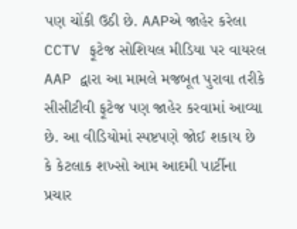પણ ચોંકી ઉઠી છે. AAPએ જાહેર કરેલા CCTV ફૂટેજ સોશિયલ મીડિયા પર વાયરલ AAP દ્વારા આ મામલે મજબૂત પુરાવા તરીકે સીસીટીવી ફૂટેજ પણ જાહેર કરવામાં આવ્યા છે. આ વીડિયોમાં સ્પષ્ટપણે જોઈ શકાય છે કે કેટલાક શખ્સો આમ આદમી પાર્ટીના પ્રચાર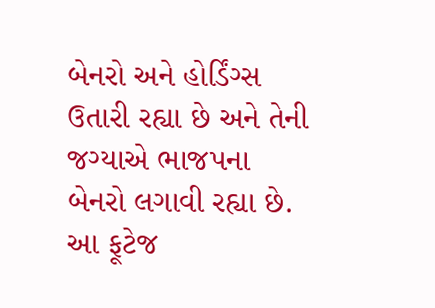બેનરો અને હોર્ડિંગ્સ ઉતારી રહ્યા છે અને તેની જગ્યાએ ભાજપના બેનરો લગાવી રહ્યા છે. આ ફૂટેજ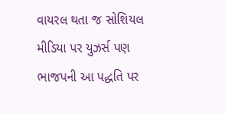વાયરલ થતા જ સોશિયલ મીડિયા પર યુઝર્સ પણ ભાજપની આ પદ્ધતિ પર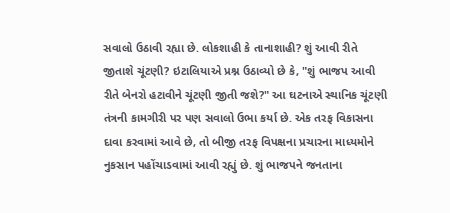સવાલો ઉઠાવી રહ્યા છે. લોકશાહી કે તાનાશાહી? શું આવી રીતે જીતાશે ચૂંટણી? ઇટાલિયાએ પ્રશ્ન ઉઠાવ્યો છે કે, "શું ભાજપ આવી રીતે બેનરો હટાવીને ચૂંટણી જીતી જશે?" આ ઘટનાએ સ્થાનિક ચૂંટણી તંત્રની કામગીરી પર પણ સવાલો ઉભા કર્યા છે. એક તરફ વિકાસના દાવા કરવામાં આવે છે, તો બીજી તરફ વિપક્ષના પ્રચારના માધ્યમોને નુકસાન પહોંચાડવામાં આવી રહ્યું છે. શું ભાજપને જનતાના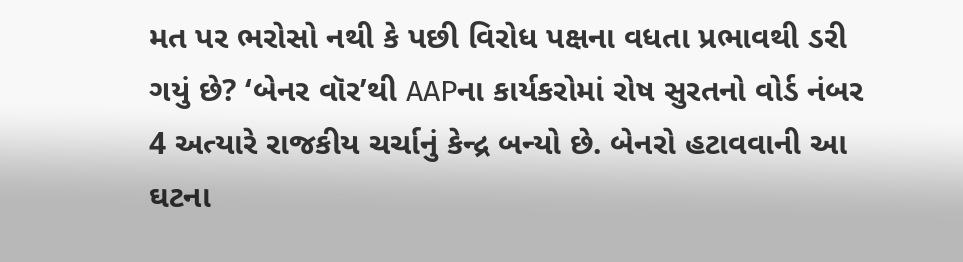મત પર ભરોસો નથી કે પછી વિરોધ પક્ષના વધતા પ્રભાવથી ડરી ગયું છે? ‘બેનર વૉર’થી AAPના કાર્યકરોમાં રોષ સુરતનો વોર્ડ નંબર 4 અત્યારે રાજકીય ચર્ચાનું કેન્દ્ર બન્યો છે. બેનરો હટાવવાની આ ઘટના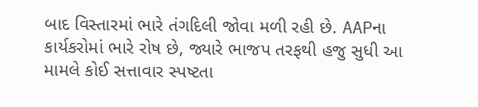બાદ વિસ્તારમાં ભારે તંગદિલી જોવા મળી રહી છે. AAPના કાર્યકરોમાં ભારે રોષ છે, જ્યારે ભાજપ તરફથી હજુ સુધી આ મામલે કોઈ સત્તાવાર સ્પષ્ટતા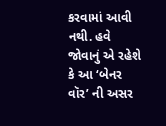કરવામાં આવી નથી. હવે જોવાનું એ રહેશે કે આ ‘બેનર વૉર’ ની અસર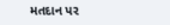મતદાન પર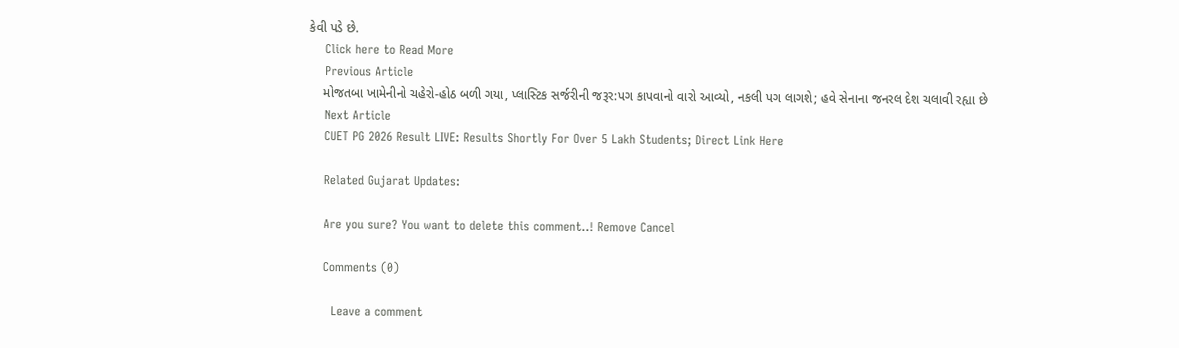કેવી પડે છે.
    Click here to Read More
    Previous Article
    મોજતબા ખામેનીનો ચહેરો-હોઠ બળી ગયા, પ્લાસ્ટિક સર્જરીની જરૂર:પગ કાપવાનો વારો આવ્યો, નકલી પગ લાગશે; હવે સેનાના જનરલ દેશ ચલાવી રહ્યા છે
    Next Article
    CUET PG 2026 Result LIVE: Results Shortly For Over 5 Lakh Students; Direct Link Here

    Related Gujarat Updates:

    Are you sure? You want to delete this comment..! Remove Cancel

    Comments (0)

      Leave a comment